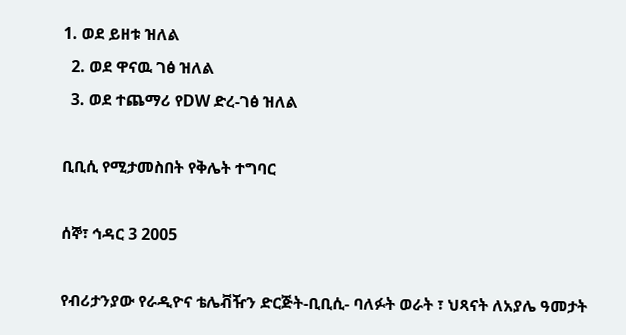1. ወደ ይዘቱ ዝለል
  2. ወደ ዋናዉ ገፅ ዝለል
  3. ወደ ተጨማሪ የDW ድረ-ገፅ ዝለል

ቢቢሲ የሚታመስበት የቅሌት ተግባር

ሰኞ፣ ኅዳር 3 2005

የብሪታንያው የራዲዮና ቴሌቭዥን ድርጅት-ቢቢሲ- ባለፉት ወራት ፣ ህጻናት ለአያሌ ዓመታት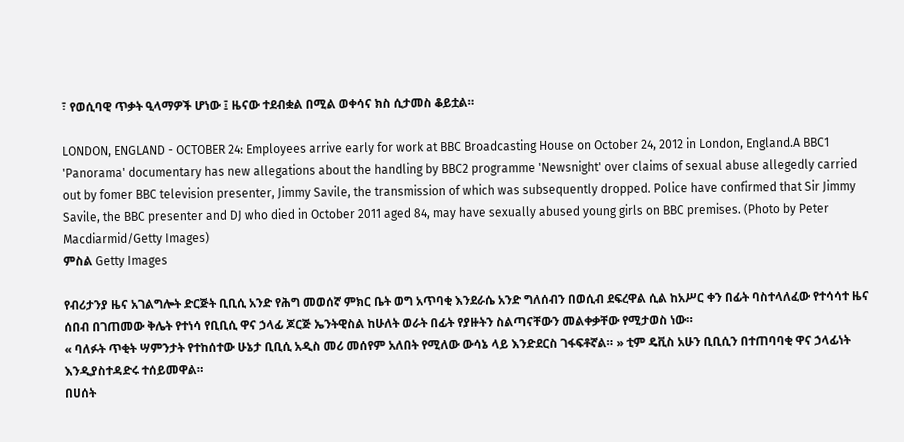፣ የወሲባዊ ጥቃት ዒላማዎች ሆነው ፤ ዜናው ተደብቋል በሚል ወቀሳና ክስ ሲታመስ ቆይቷል።

LONDON, ENGLAND - OCTOBER 24: Employees arrive early for work at BBC Broadcasting House on October 24, 2012 in London, England.A BBC1 'Panorama' documentary has new allegations about the handling by BBC2 programme 'Newsnight' over claims of sexual abuse allegedly carried out by fomer BBC television presenter, Jimmy Savile, the transmission of which was subsequently dropped. Police have confirmed that Sir Jimmy Savile, the BBC presenter and DJ who died in October 2011 aged 84, may have sexually abused young girls on BBC premises. (Photo by Peter Macdiarmid/Getty Images)
ምስል Getty Images

የብሪታንያ ዜና አገልግሎት ድርጅት ቢቢሲ አንድ የሕግ መወሰኛ ምክር ቤት ወግ አጥባቂ እንደራሴ አንድ ግለሰብን በወሲብ ደፍረዋል ሲል ከአሥር ቀን በፊት ባስተላለፈው የተሳሳተ ዜና ሰበብ በገጠመው ቅሌት የተነሳ የቢቢሲ ዋና ኃላፊ ጆርጅ ኤንትዊስል ከሁለት ወራት በፊት የያዙትን ስልጣናቸውን መልቀቃቸው የሚታወስ ነው።
« ባለፉት ጥቂት ሣምንታት የተከሰተው ሁኔታ ቢቢሲ አዲስ መሪ መሰየም አለበት የሚለው ውሳኔ ላይ እንድደርስ ገፋፍቶኛል። » ቲም ዴቪስ አሁን ቢቢሲን በተጠባባቂ ዋና ኃላፊነት እንዲያስተዳድሩ ተሰይመዋል።
በሀሰት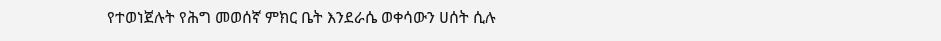የተወነጀሉት የሕግ መወሰኛ ምክር ቤት እንደራሴ ወቀሳውን ሀሰት ሲሉ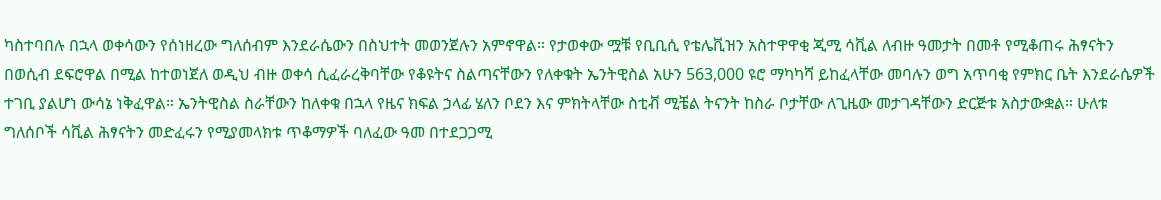ካስተባበሉ በኋላ ወቀሳውን የሰነዘረው ግለሰብም እንደራሴውን በስህተት መወንጀሉን አምኖዋል። የታወቀው ሟቹ የቢቢሲ የቴሌቪዝን አስተዋዋቂ ጂሚ ሳቪል ለብዙ ዓመታት በመቶ የሚቆጠሩ ሕፃናትን በወሲብ ደፍሮዋል በሚል ከተወነጀለ ወዲህ ብዙ ወቀሳ ሲፈራረቅባቸው የቆዩትና ስልጣናቸውን የለቀቁት ኤንትዊስል አሁን 563,000 ዩሮ ማካካሻ ይከፈላቸው መባሉን ወግ አጥባቂ የምክር ቤት እንደራሴዎች ተገቢ ያልሆነ ውሳኔ ነቅፈዋል። ኤንትዊስል ስራቸውን ከለቀቁ በኋላ የዜና ክፍል ኃላፊ ሄለን ቦደን እና ምክትላቸው ስቲቭ ሚቼል ትናንት ከስራ ቦታቸው ለጊዜው መታገዳቸውን ድርጅቱ አስታውቋል። ሁለቱ ግለሰቦች ሳቪል ሕፃናትን መድፈሩን የሚያመላክቱ ጥቆማዎች ባለፈው ዓመ በተደጋጋሚ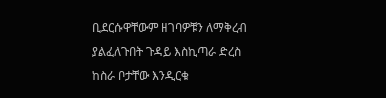ቢደርሱዋቸውም ዘገባዎቹን ለማቅረብ ያልፈለጉበት ጉዳይ እስኪጣራ ድረስ ከስራ ቦታቸው እንዲርቁ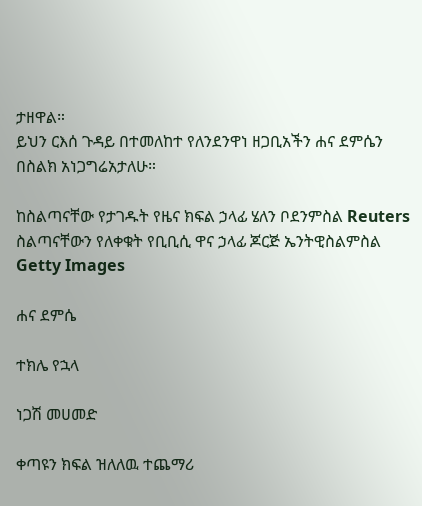ታዘዋል።
ይህን ርእሰ ጉዳይ በተመለከተ የለንደንዋነ ዘጋቢአችን ሐና ደምሴን በስልክ አነጋግሬአታለሁ።

ከስልጣናቸው የታገዱት የዜና ክፍል ኃላፊ ሄለን ቦደንምስል Reuters
ስልጣናቸውን የለቀቁት የቢቢሲ ዋና ኃላፊ ጆርጅ ኤንትዊስልምስል Getty Images

ሐና ደምሴ

ተክሌ የኋላ

ነጋሽ መሀመድ

ቀጣዩን ክፍል ዝለለዉ ተጨማሪ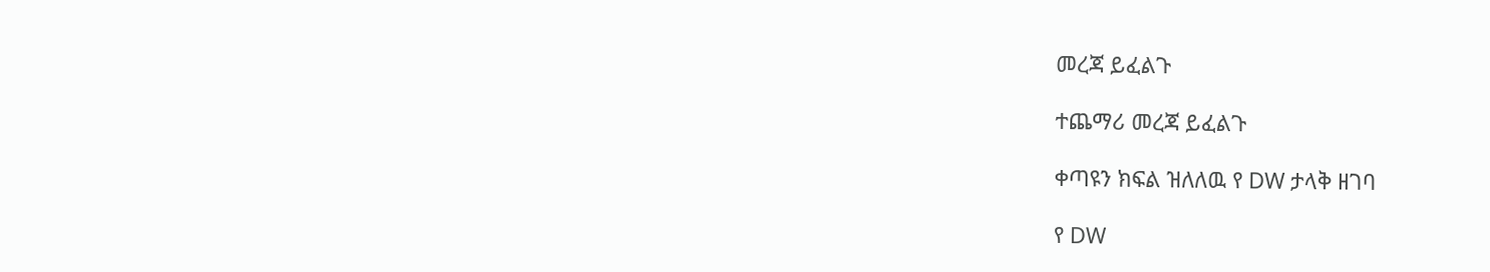መረጃ ይፈልጉ

ተጨማሪ መረጃ ይፈልጉ

ቀጣዩን ክፍል ዝለለዉ የ DW ታላቅ ዘገባ

የ DW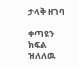ታላቅ ዘገባ

ቀጣዩን ክፍል ዝለለዉ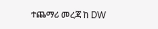ተጨማሪ መረጃ ከ DW